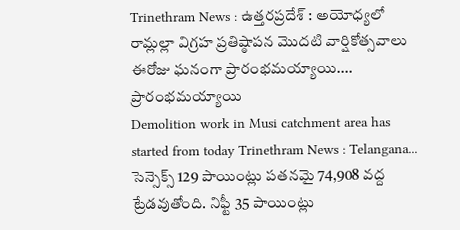Trinethram News : ఉత్తరప్రదేశ్ : అయోధ్యలో రామ్లల్లా విగ్రహ ప్రతిష్ఠాపన మొదటి వార్షికోత్సవాలు ఈరోజు ఘనంగా ప్రారంభమయ్యాయి....
ప్రారంభమయ్యాయి
Demolition work in Musi catchment area has started from today Trinethram News : Telangana...
సెన్సెక్స్ 129 పాయింట్లు పతనమై 74,908 వద్ద ట్రేడవుతోంది. నిఫ్టీ 35 పాయింట్లు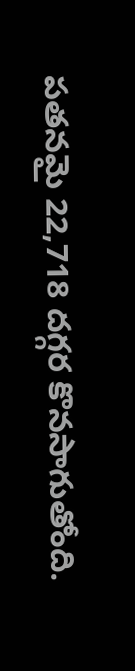పతనమై 22,718 దగ్గర కొనసాగుతోంది.